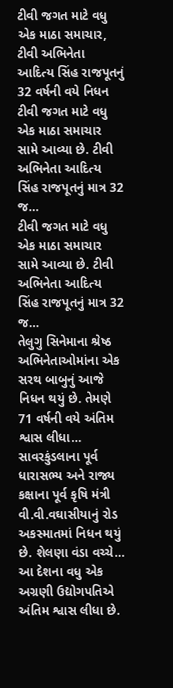ટીવી જગત માટે વધુ એક માઠા સમાચાર, ટીવી અભિનેતા આદિત્ય સિંહ રાજપૂતનું 32 વર્ષની વયે નિધન
ટીવી જગત માટે વધુ એક માઠા સમાચાર સામે આવ્યા છે. ટીવી અભિનેતા આદિત્ય સિંહ રાજપૂતનું માત્ર 32 જ…
ટીવી જગત માટે વધુ એક માઠા સમાચાર સામે આવ્યા છે. ટીવી અભિનેતા આદિત્ય સિંહ રાજપૂતનું માત્ર 32 જ…
તેલુગુ સિનેમાના શ્રેષ્ઠ અભિનેતાઓમાંના એક સરથ બાબુનું આજે નિધન થયું છે. તેમણે 71 વર્ષની વયે અંતિમ શ્વાસ લીધા…
સાવરકુંડલાના પૂર્વ ધારાસભ્ય અને રાજ્ય કક્ષાના પૂર્વ કૃષિ મંત્રી વી.વી.વઘાસીયાનું રોડ અકસ્માતમાં નિધન થયું છે. શેલણા વંડા વચ્ચે…
આ દેશના વધુ એક અગ્રણી ઉદ્યોગપતિએ અંતિમ શ્વાસ લીધા છે.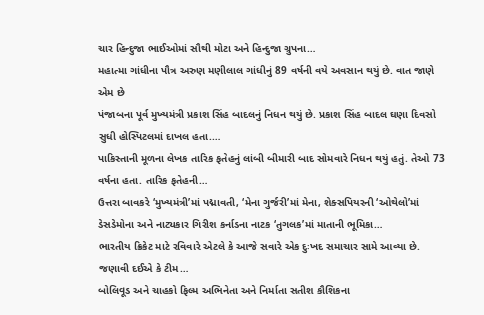ચાર હિન્દુજા ભાઈઓમાં સૌથી મોટા અને હિન્દુજા ગ્રુપના…
મહાત્મા ગાંધીના પૌત્ર અરુણ મણીલાલ ગાંધીનું 89 વર્ષની વયે અવસાન થયું છે. વાત જાણે એમ છે
પંજાબના પૂર્વ મુખ્યમંત્રી પ્રકાશ સિંહ બાદલનું નિધન થયું છે. પ્રકાશ સિંહ બાદલ ઘણા દિવસો સુધી હોસ્પિટલમાં દાખલ હતા.…
પાકિસ્તાની મૂળના લેખક તારિક ફતેહનું લાંબી બીમારી બાદ સોમવારે નિધન થયું હતું. તેઓ 73 વર્ષના હતા. તારિક ફતેહની…
ઉત્તરા બાવકરે ‘મુખ્યમંત્રી’માં પદ્માવતી, ‘મેના ગુર્જરી’માં મેના, શેક્સપિયરની ‘ઓથેલો’માં ડેસડેમોના અને નાટ્યકાર ગિરીશ કર્નાડના નાટક ‘તુગલક’માં માતાની ભૂમિકા…
ભારતીય ક્રિકેટ માટે રવિવારે એટલે કે આજે સવારે એક દુઃખદ સમાચાર સામે આવ્યા છે. જણાવી દઈએ કે ટીમ…
બોલિવૂડ અને ચાહકો ફિલ્મ અભિનેતા અને નિર્માતા સતીશ કૌશિકના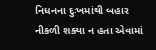નિધનના દુઃખમાંથી બહાર નીકળી શક્યા ન હતા એવામાં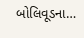બોલિવૂડના…